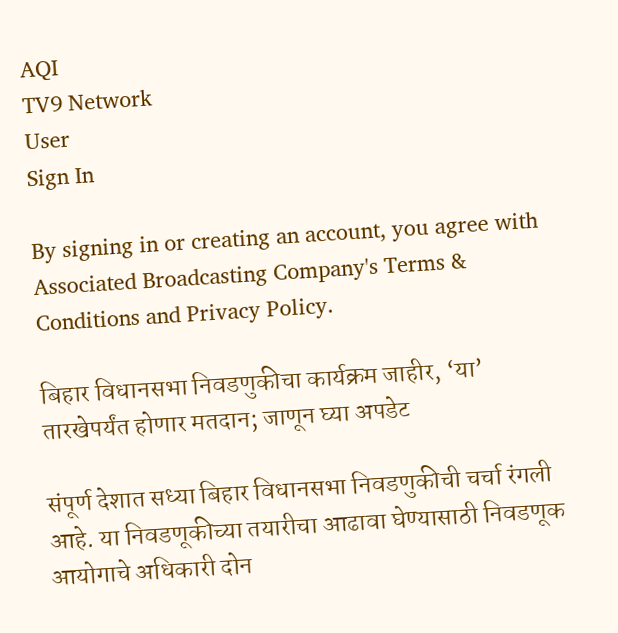AQI
TV9 Network
User
Sign In

By signing in or creating an account, you agree with Associated Broadcasting Company's Terms & Conditions and Privacy Policy.

बिहार विधानसभा निवडणुकीचा कार्यक्रम जाहीर, ‘या’ तारखेपर्यंत होणार मतदान; जाणून घ्या अपडेट

संपूर्ण देशात सध्या बिहार विधानसभा निवडणुकीची चर्चा रंगली आहे. या निवडणूकीच्या तयारीचा आढावा घेण्यासाठी निवडणूक आयोगाचे अधिकारी दोन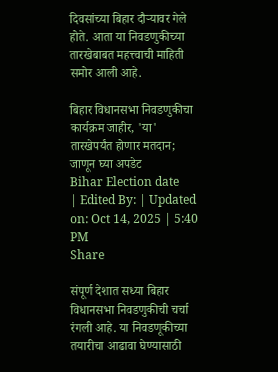दिवसांच्या बिहार दौऱ्यावर गेले होते. आता या निवडणुकीच्या तारखेबाबत महत्त्वाची माहिती समोर आली आहे.

बिहार विधानसभा निवडणुकीचा कार्यक्रम जाहीर, 'या' तारखेपर्यंत होणार मतदान; जाणून घ्या अपडेट
Bihar Election date
| Edited By: | Updated on: Oct 14, 2025 | 5:40 PM
Share

संपूर्ण देशात सध्या बिहार विधानसभा निवडणुकीची चर्चा रंगली आहे. या निवडणूकीच्या तयारीचा आढावा घेण्यासाठी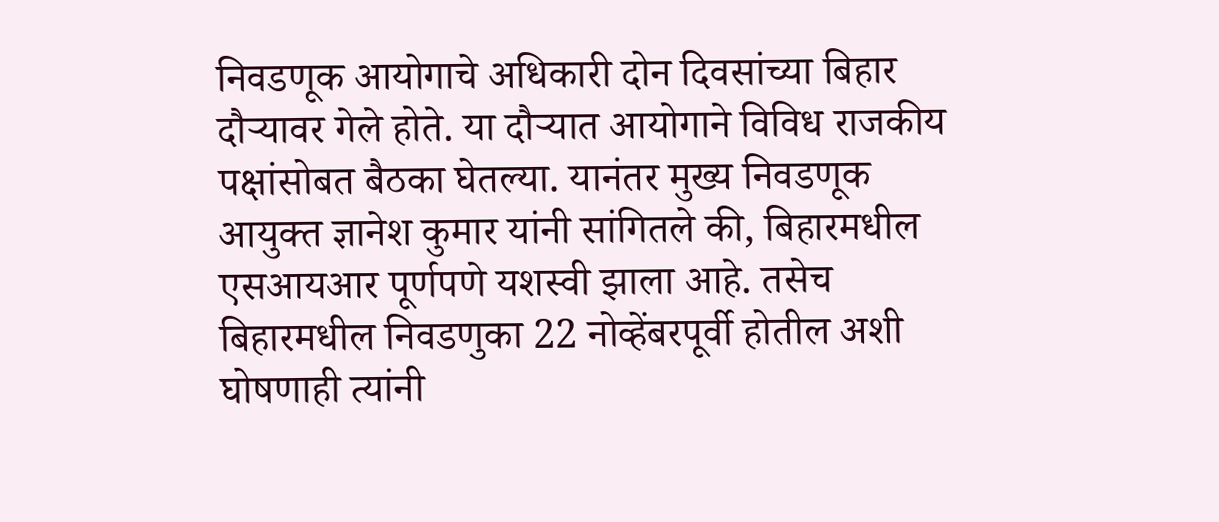निवडणूक आयोगाचे अधिकारी दोन दिवसांच्या बिहार दौऱ्यावर गेले होते. या दौऱ्यात आयोगाने विविध राजकीय पक्षांसोबत बैठका घेतल्या. यानंतर मुख्य निवडणूक आयुक्त ज्ञानेश कुमार यांनी सांगितले की, बिहारमधील एसआयआर पूर्णपणे यशस्वी झाला आहे. तसेच बिहारमधील निवडणुका 22 नोव्हेंबरपूर्वी होतील अशी घोषणाही त्यांनी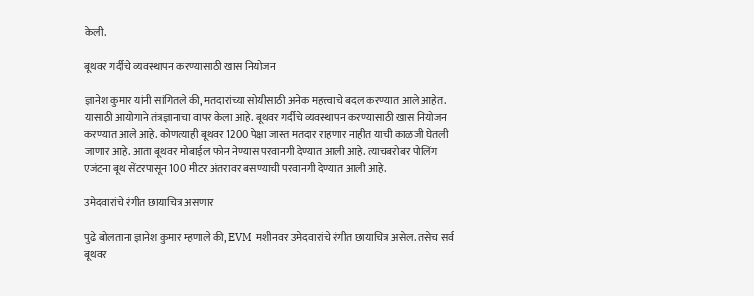केली.

बूथवर गर्दीचे व्यवस्थापन करण्यासाठी खास नियोजन

ज्ञानेश कुमार यांनी सांगितले की, मतदारांच्या सोयीसाठी अनेक महत्त्वाचे बदल करण्यात आले आहेत. यासाठी आयोगाने तंत्रज्ञानाचा वापर केला आहे. बूथवर गर्दीचे व्यवस्थापन करण्यासाठी खास नियोजन करण्यात आले आहे. कोणत्याही बूथवर 1200 पेक्षा जास्त मतदार राहणार नाहीत याची काळजी घेतली जाणार आहे. आता बूथवर मोबाईल फोन नेण्यास परवानगी देण्यात आली आहे. त्याचबरोबर पोलिंग एजंटना बूथ सेंटरपासून 100 मीटर अंतरावर बसण्याची परवानगी देण्यात आली आहे.

उमेदवारांचे रंगीत छायाचित्र असणार

पुढे बोलताना ज्ञानेश कुमार म्हणाले की, EVM मशीनवर उमेदवारांचे रंगीत छायाचित्र असेल. तसेच सर्व बूथवर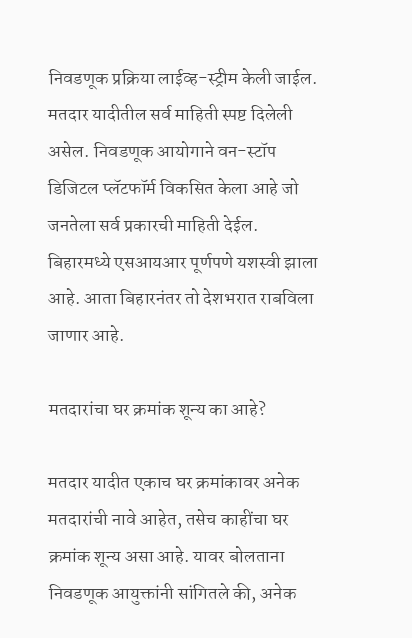निवडणूक प्रक्रिया लाईव्ह-स्ट्रीम केली जाईल. मतदार यादीतील सर्व माहिती स्पष्ट दिलेली असेल. निवडणूक आयोगाने वन-स्टॉप डिजिटल प्लॅटफॉर्म विकसित केला आहे जो जनतेला सर्व प्रकारची माहिती देईल. बिहारमध्ये एसआयआर पूर्णपणे यशस्वी झाला आहे. आता बिहारनंतर तो देशभरात राबविला जाणार आहे.

मतदारांचा घर क्रमांक शून्य का आहे?

मतदार यादीत एकाच घर क्रमांकावर अनेक मतदारांची नावे आहेत, तसेच काहींचा घर क्रमांक शून्य असा आहे. यावर बोलताना निवडणूक आयुक्तांनी सांगितले की, अनेक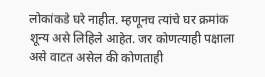लोकांकडे घरे नाहीत. म्हणूनच त्यांचे घर क्रमांक शून्य असे लिहिले आहेत. जर कोणत्याही पक्षाला असे वाटत असेल की कोणताही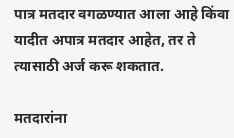पात्र मतदार वगळण्यात आला आहे किंवा यादीत अपात्र मतदार आहेत, तर ते त्यासाठी अर्ज करू शकतात.

मतदारांना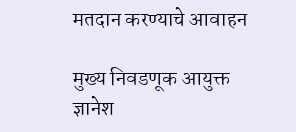मतदान करण्याचे आवाहन

मुख्य निवडणूक आयुक्त ज्ञानेश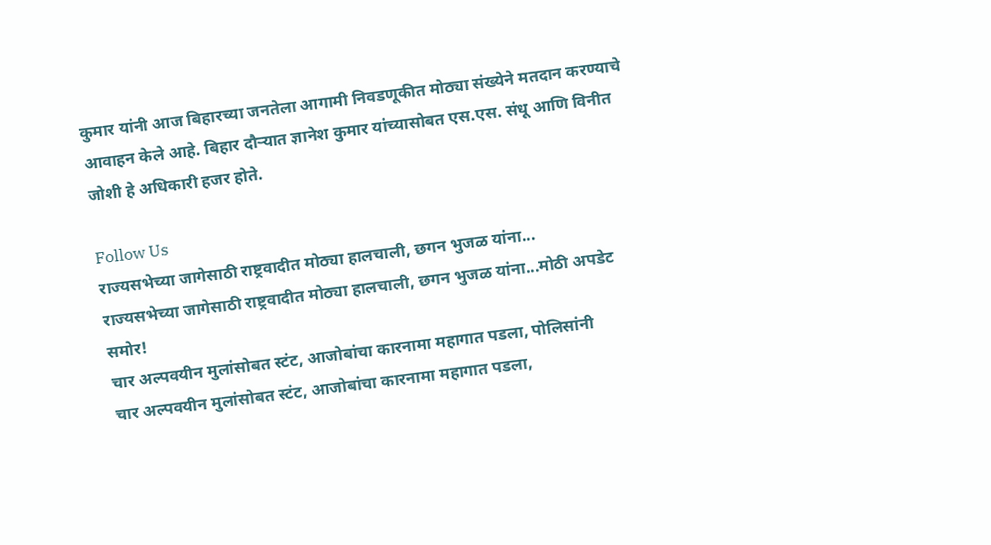कुमार यांनी आज बिहारच्या जनतेला आगामी निवडणूकीत मोठ्या संख्येने मतदान करण्याचे आवाहन केले आहे. बिहार दौऱ्यात ज्ञानेश कुमार यांच्यासोबत एस.एस. संधू आणि विनीत जोशी हे अधिकारी हजर होते.

Follow Us
राज्यसभेच्या जागेसाठी राष्ट्रवादीत मोठ्या हालचाली, छगन भुजळ यांना...
राज्यसभेच्या जागेसाठी राष्ट्रवादीत मोठ्या हालचाली, छगन भुजळ यांना...मोठी अपडेट समोर!
चार अल्पवयीन मुलांसोबत स्टंट, आजोबांचा कारनामा महागात पडला, पोलिसांनी
चार अल्पवयीन मुलांसोबत स्टंट, आजोबांचा कारनामा महागात पडला,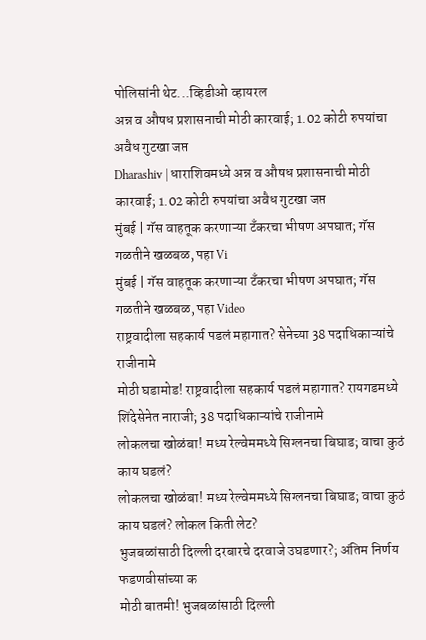पोलिसांनी थेट...व्हिडीओ व्हायरल
अन्न व औषध प्रशासनाची मोठी कारवाई; 1.02 कोटी रुपयांचा अवैध गुटखा जप्त
Dharashiv | धाराशिवमध्ये अन्न व औषध प्रशासनाची मोठी कारवाई; 1.02 कोटी रुपयांचा अवैध गुटखा जप्त
मुंबई | गॅस वाहतूक करणाऱ्या टँकरचा भीषण अपघात; गॅस गळतीने खळबळ, पहा Vi
मुंबई | गॅस वाहतूक करणाऱ्या टँकरचा भीषण अपघात; गॅस गळतीने खळबळ, पहा Video
राष्ट्रवादीला सहकार्य पडलं महागात? सेनेच्या 38 पदाधिकाऱ्यांचे राजीनामे
मोठी घडामोड! राष्ट्रवादीला सहकार्य पडलं महागात? रायगडमध्ये शिंदेसेनेत नाराजी; 38 पदाधिकाऱ्यांचे राजीनामे
लोकलचा खोळंबा! मध्य रेल्वेममध्ये सिग्लनचा बिघाड; वाचा कुठं काय घडलं?
लोकलचा खोळंबा! मध्य रेल्वेममध्ये सिग्लनचा बिघाड; वाचा कुठं काय घडलं? लोकल किती लेट?
भुजबळांसाठी दिल्ली दरबारचे दरवाजे उघडणार?; अंतिम निर्णय फडणवीसांच्या क
मोठी बातमी! भुजबळांसाठी दिल्ली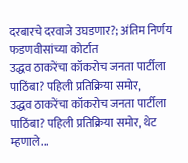दरबारचे दरवाजे उघडणार?; अंतिम निर्णय फडणवीसांच्या कोर्टात
उद्धव ठाकरेंचा कॉकरोच जनता पार्टीला पाठिंबा? पहिली प्रतिक्रिया समोर,
उद्धव ठाकरेंचा कॉकरोच जनता पार्टीला पाठिंबा? पहिली प्रतिक्रिया समोर, थेट म्हणाले...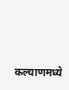कल्याणमध्ये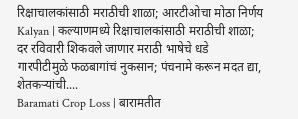रिक्षाचालकांसाठी मराठीची शाळा; आरटीओचा मोठा निर्णय
Kalyan | कल्याणमध्ये रिक्षाचालकांसाठी मराठीची शाळा; दर रविवारी शिकवले जाणार मराठी भाषेचे धडे
गारपीटीमुळे फळबागांचं नुकसान; पंचनामे करून मदत द्या, शेतकऱ्यांची....
Baramati Crop Loss | बारामतीत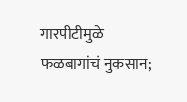गारपीटीमुळे फळबागांचं नुकसान;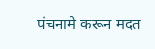पंचनामे करून मदत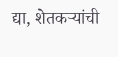द्या, शेतकऱ्यांची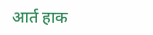आर्त हाक